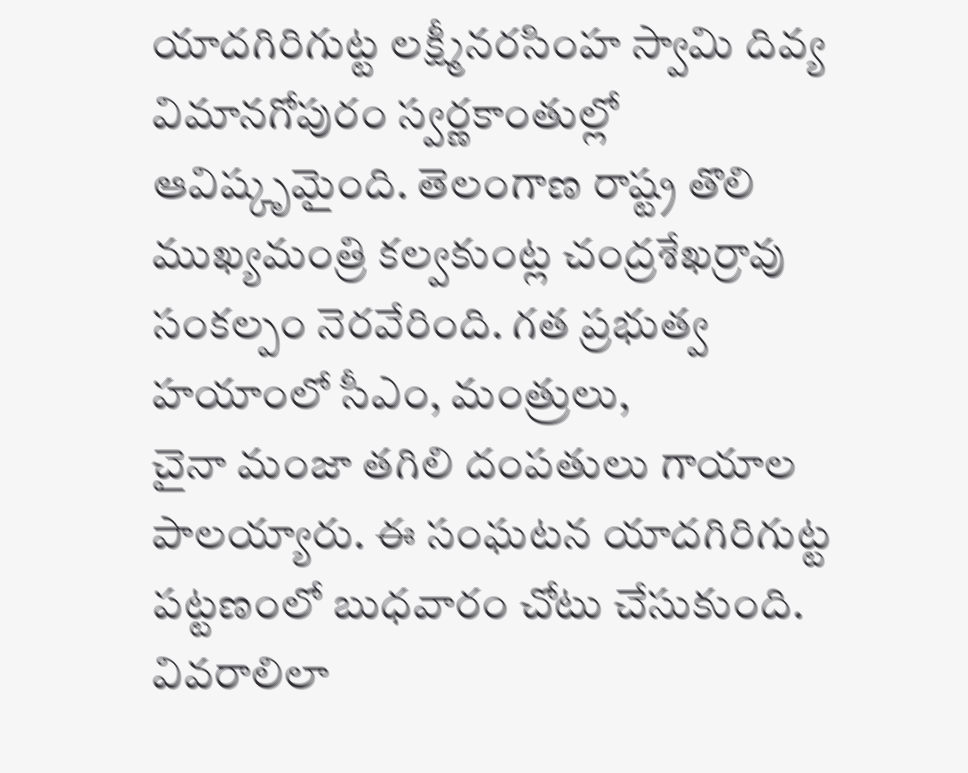యాదగిరిగుట్ట లక్ష్మీనరసింహ స్వామి దివ్య విమానగోపురం స్వర్ణకాంతుల్లో ఆవిష్కృమైంది. తెలంగాణ రాష్ట్ర తొలి ముఖ్యమంత్రి కల్వకుంట్ల చంద్రశేఖర్రావు సంకల్పం నెరవేరింది. గత ప్రభుత్వ హయాంలో సీఎం, మంత్రులు,
చైనా మంజా తగిలి దంపతులు గాయాల పాలయ్యారు. ఈ సంఘటన యాదగిరిగుట్ట పట్టణంలో బుధవారం చోటు చేసుకుంది. వివరాలిలా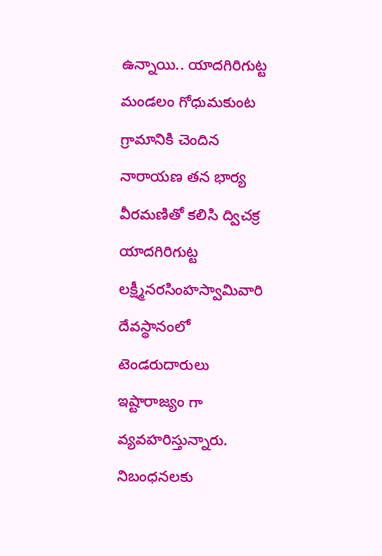ఉన్నాయి.. యాదగిరిగుట్ట మండలం గోధుమకుంట గ్రామానికి చెందిన నారాయణ తన భార్య వీరమణితో కలిసి ద్విచక్ర
యాదగిరిగుట్ట లక్ష్మీనరసింహస్వామివారి దేవస్థానంలో టెండరుదారులు ఇష్టారాజ్యం గా వ్యవహరిస్తున్నారు. నిబంధనలకు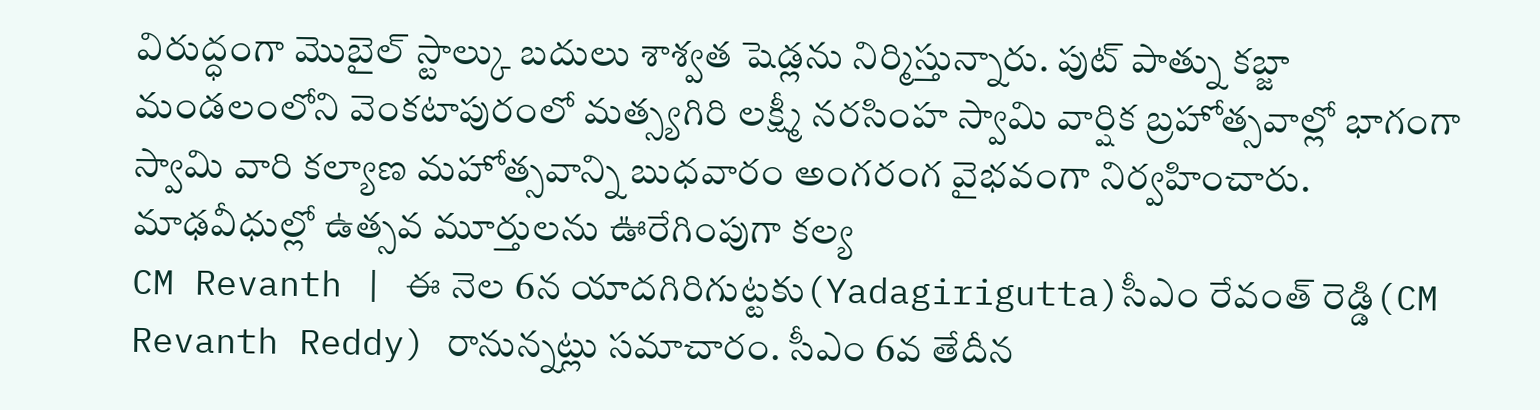విరుద్ధంగా మొబైల్ స్టాల్కు బదులు శాశ్వత షెడ్లను నిర్మిస్తున్నారు. పుట్ పాత్ను కబ్జా
మండలంలోని వెంకటాపురంలో మత్స్యగిరి లక్ష్మీ నరసింహ స్వామి వార్షిక బ్రహోత్సవాల్లో భాగంగా స్వామి వారి కల్యాణ మహోత్సవాన్ని బుధవారం అంగరంగ వైభవంగా నిర్వహించారు. మాఢవీధుల్లో ఉత్సవ మూర్తులను ఊరేగింపుగా కల్య
CM Revanth | ఈ నెల 6న యాదగిరిగుట్టకు(Yadagirigutta)సీఎం రేవంత్ రెడ్డి(CM Revanth Reddy) రానున్నట్లు సమాచారం. సీఎం 6వ తేదీన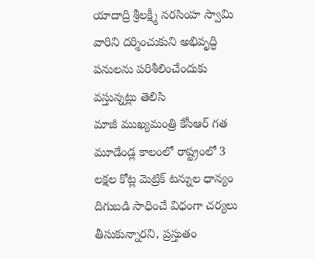యాదాద్రి శ్రీలక్ష్మీ నరసింహ స్వామి వారిని దర్శించుకుని అభివృద్ధి పనులను పరిశీలించేందుకు వస్తున్నట్లు తెలిసి
మాజీ ముఖ్యమంత్రి కేసీఆర్ గత మూడేండ్ల కాలంలో రాష్ట్రంలో 3 లక్షల కోట్ల మెట్రిక్ టన్నుల ధాన్యం దిగుబడి సాధించే విధంగా చర్యలు తీసుకున్నారని, ప్రస్తుతం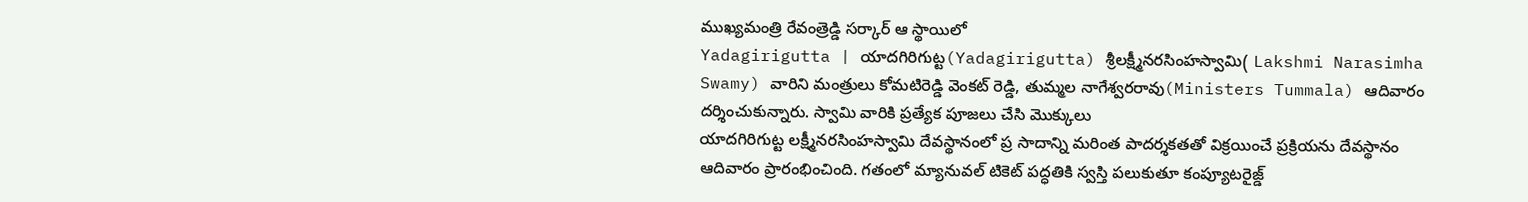ముఖ్యమంత్రి రేవంత్రెడ్డి సర్కార్ ఆ స్థాయిలో
Yadagirigutta | యాదగిరిగుట్ట(Yadagirigutta) శ్రీలక్ష్మీనరసింహస్వామి( Lakshmi Narasimha Swamy) వారిని మంత్రులు కోమటిరెడ్డి వెంకట్ రెడ్డి, తుమ్మల నాగేశ్వరరావు(Ministers Tummala) ఆదివారం దర్శించుకున్నారు. స్వామి వారికి ప్రత్యేక పూజలు చేసి మొక్కులు
యాదగిరిగుట్ట లక్ష్మీనరసింహస్వామి దేవస్థానంలో ప్ర సాదాన్ని మరింత పాదర్శకతతో విక్రయించే ప్రక్రియను దేవస్థానం ఆదివారం ప్రారంభించింది. గతంలో మ్యానువల్ టికెట్ పద్ధతికి స్వస్తి పలుకుతూ కంప్యూటరైజ్డ్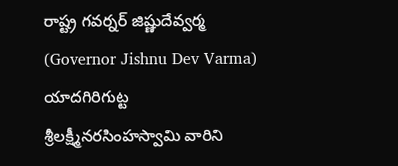రాష్ట్ర గవర్నర్ జిష్ణుదేవ్వర్మ (Governor Jishnu Dev Varma) యాదగిరిగుట్ట శ్రీలక్ష్మీనరసింహస్వామి వారిని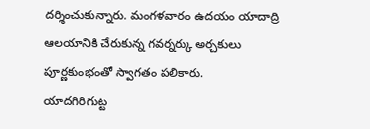దర్శించుకున్నారు. మంగళవారం ఉదయం యాదాద్రి ఆలయానికి చేరుకున్న గవర్నర్కు అర్చకులు పూర్ణకుంభంతో స్వాగతం పలికారు.
యాదగిరిగుట్ట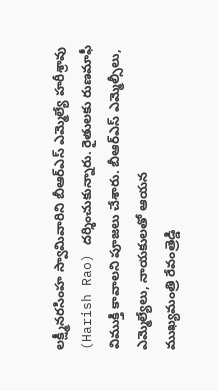లక్ష్మీనరసింహ స్వామివారిని బీఆర్ఎస్ ఎమ్మెల్యే హరీశ్రావు (Harish Rao) దర్శించుకున్నారు. రైతులకు రుణమాఫీ విముక్తి కావాలని పూజలు చేశారు. బీఆర్ఎస్ ఎమ్మెల్సీలు, ఎమ్మెల్యేలు, నాయకులతో ఆయన
ముఖ్యమంత్రి రేవంత్రెడ్డి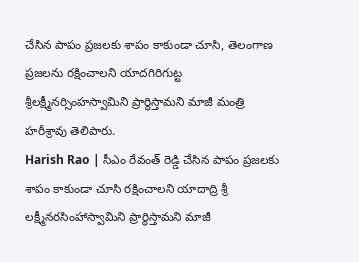చేసిన పాపం ప్రజలకు శాపం కాకుండా చూసి, తెలంగాణ ప్రజలను రక్షించాలని యాదగిరిగుట్ట శ్రీలక్ష్మీనర్సింహస్వామిని ప్రార్థిస్తామని మాజీ మంత్రి హరీశ్రావు తెలిపారు.
Harish Rao | సీఎం రేవంత్ రెడ్డి చేసిన పాపం ప్రజలకు శాపం కాకుండా చూసి రక్షించాలని యాదాద్రి శ్రీ లక్ష్మీనరసింహాస్వామిని ప్రార్థిస్తామని మాజీ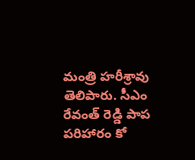మంత్రి హరీశ్రావు తెలిపారు. సీఎం రేవంత్ రెడ్డి పాప పరిహారం కో